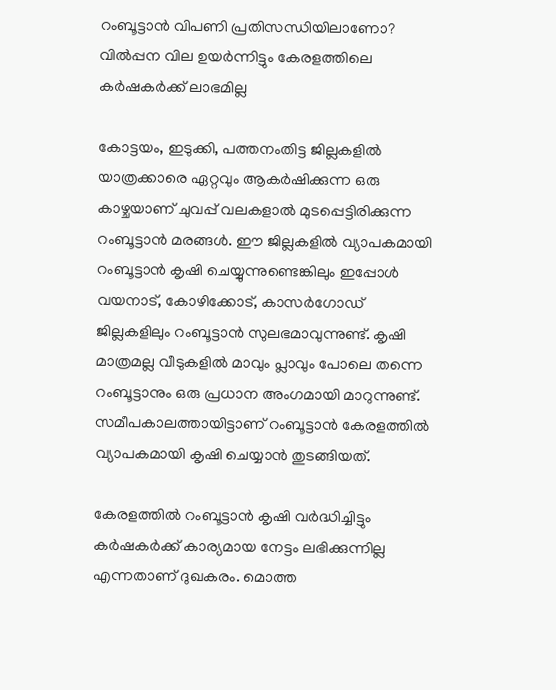റംബൂട്ടാൻ വിപണി പ്രതിസന്ധിയിലാണോ? വിൽപ്പന വില ഉയർന്നിട്ടും കേരളത്തിലെ കർഷകർക്ക് ലാഭമില്ല

കോട്ടയം, ഇടുക്കി, പത്തനംതിട്ട ജില്ലകളിൽ യാത്രക്കാരെ ഏറ്റവും ആകർഷിക്കുന്ന ഒരു കാഴ്ചയാണ് ചുവപ്പ് വലകളാൽ മുടപ്പെട്ടിരിക്കുന്ന റംബൂട്ടാൻ മരങ്ങൾ. ഈ ജില്ലകളിൽ വ്യാപകമായി റംബൂട്ടാൻ കൃഷി ചെയ്യുന്നുണ്ടെങ്കിലും ഇപ്പോൾ വയനാട്, കോഴിക്കോട്, കാസർഗോഡ് ജില്ലകളിലും റംബൂട്ടാൻ സുലഭമാവുന്നുണ്ട്. കൃഷി മാത്രമല്ല വീടുകളിൽ മാവും പ്ലാവും പോലെ തന്നെ റംബൂട്ടാനും ഒരു പ്രധാന അംഗമായി മാറുന്നുണ്ട്. സമീപകാലത്തായിട്ടാണ് റംബൂട്ടാൻ കേരളത്തിൽ വ്യാപകമായി കൃഷി ചെയ്യാൻ തുടങ്ങിയത്.

കേരളത്തിൽ റംബൂട്ടാൻ കൃഷി വർദ്ധിച്ചിട്ടും കർഷകർക്ക് കാര്യമായ നേട്ടം ലഭിക്കുന്നില്ല എന്നതാണ് ദുഖകരം. മൊത്ത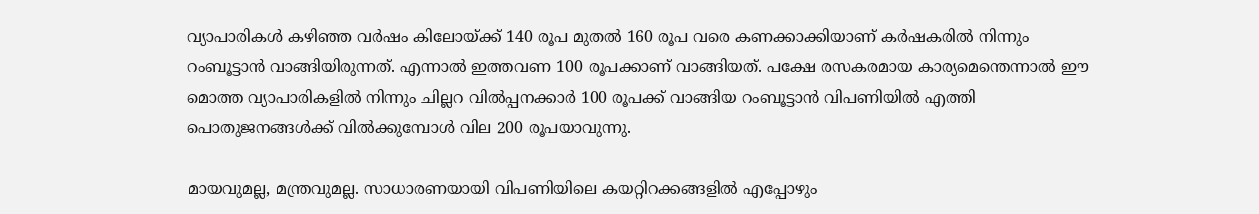വ്യാപാരികൾ കഴിഞ്ഞ വർഷം കിലോയ്ക്ക് 140 രൂപ മുതൽ 160 രൂപ വരെ കണക്കാക്കിയാണ് കർഷകരിൽ നിന്നും റംബൂട്ടാൻ വാങ്ങിയിരുന്നത്. എന്നാൽ ഇത്തവണ 100 രൂപക്കാണ് വാങ്ങിയത്. പക്ഷേ രസകരമായ കാര്യമെന്തെന്നാൽ ഈ മൊത്ത വ്യാപാരികളിൽ നിന്നും ചില്ലറ വിൽപ്പനക്കാർ 100 രൂപക്ക് വാങ്ങിയ റംബൂട്ടാൻ വിപണിയിൽ എത്തി പൊതുജനങ്ങൾക്ക് വിൽക്കുമ്പോൾ വില 200 രൂപയാവുന്നു.

മായവുമല്ല, മന്ത്രവുമല്ല. സാധാരണയായി വിപണിയിലെ കയറ്റിറക്കങ്ങളിൽ എപ്പോഴും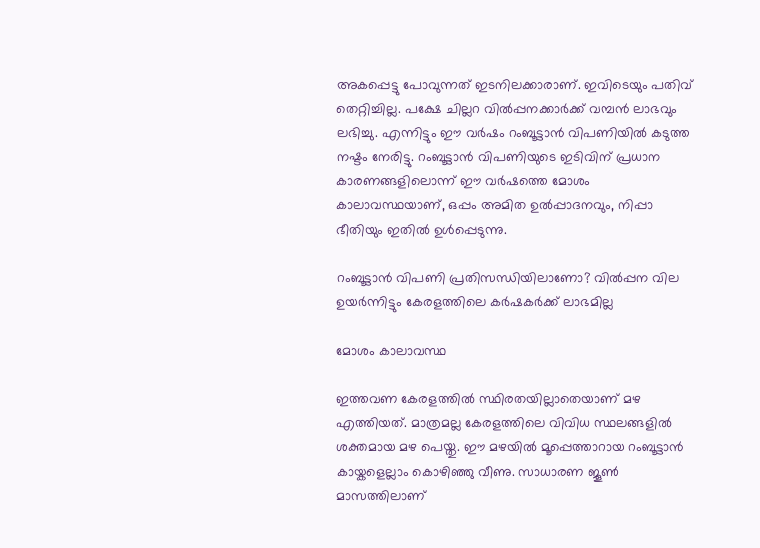അകപ്പെട്ടു പോവുന്നത് ഇടനിലക്കാരാണ്. ഇവിടെയും പതിവ് തെറ്റിച്ചില്ല. പക്ഷേ ചില്ലറ വിൽപ്പനക്കാർക്ക് വമ്പൻ ലാഭവും ലഭിച്ചു. എന്നിട്ടും ഈ വർഷം റംബൂട്ടാൻ വിപണിയിൽ കടുത്ത നഷ്ടം നേരിട്ടു. റംബൂട്ടാൻ വിപണിയുടെ ഇടിവിന് പ്രധാന കാരണങ്ങളിലൊന്ന് ഈ വർഷത്തെ മോശം കാലാവസ്ഥയാണ്, ഒപ്പം അമിത ഉൽപ്പാദനവും, നിപ്പാ ഭീതിയും ഇതിൽ ഉൾപ്പെടുന്നു.

റംബൂട്ടാൻ വിപണി പ്രതിസന്ധിയിലാണോ? വിൽപ്പന വില ഉയർന്നിട്ടും കേരളത്തിലെ കർഷകർക്ക് ലാഭമില്ല

മോശം കാലാവസ്ഥ

ഇത്തവണ കേരളത്തിൽ സ്ഥിരതയില്ലാതെയാണ് മഴ എത്തിയത്. മാത്രമല്ല കേരളത്തിലെ വിവിധ സ്ഥലങ്ങളിൽ ശക്തമായ മഴ പെയ്തു. ഈ മഴയിൽ മൂപ്പെത്താറായ റംബൂട്ടാൻ കായ്കളെല്ലാം കൊഴിഞ്ഞു വീണു. സാധാരണ ജൂൺ മാസത്തിലാണ്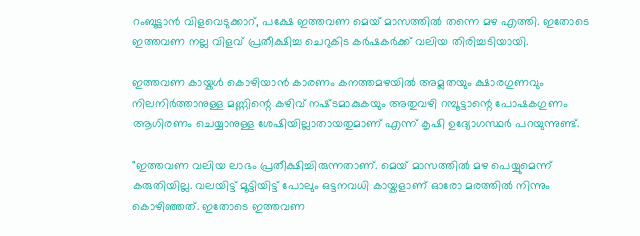റംബൂട്ടാൻ വിളവെടുക്കാറ്, പക്ഷേ ഇത്തവണ മെയ് മാസത്തിൽ തന്നെ മഴ എത്തി. ഇതോടെ ഇത്തവണ നല്ല വിളവ് പ്രതീക്ഷിച്ച ചെറുകിട കർഷകർക്ക് വലിയ തിരിച്ചടിയായി.

ഇത്തവണ കായ്കൾ കൊഴിയാൻ കാരണം കനത്തമഴയിൽ അമ്ലതയും ക്ഷാരഗുണവും നിലനിർത്താനുള്ള മണ്ണിന്റെ കഴിവ്‌ നഷ്‌ടമാകുകയും അതുവഴി റമ്പൂട്ടാന്റെ പോഷകഗുണം ആഗിരണം ചെയ്യാനുള്ള ശേഷിയില്ലാതായതുമാണ് എന്ന് കൃഷി ഉദ്യോഗസ്ഥർ പറയുന്നുണ്ട്.

"ഇത്തവണ വലിയ ലാഭം പ്രതീക്ഷിച്ചിരുന്നതാണ്. മെയ് മാസത്തിൽ മഴ പെയ്യുമെന്ന് കരുതിയില്ല. വലയിട്ട് മൂട്ടിയിട്ട് പോലും ഒട്ടനവധി കായ്കളാണ് ഓരോ മരത്തിൽ നിന്നും കൊഴിഞ്ഞത്. ഇതോടെ ഇത്തവണ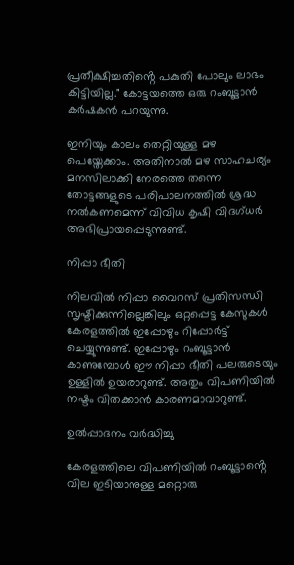പ്രതീക്ഷിച്ചതിൻ്റെ പകുതി പോലും ലാഭം കിട്ടിയില്ല." കോട്ടയത്തെ ഒരു റംബൂട്ടാൻ കർഷകൻ പറയുന്നു.

ഇനിയും കാലം തെറ്റിയുള്ള മഴ പെയ്തേക്കാം. അതിനാൽ മഴ സാഹചര്യം മനസിലാക്കി നേരത്തെ തന്നെ തോട്ടങ്ങളുടെ പരിപാലനത്തിൽ ശ്രദ്ധ നൽകണമെന്ന് വിവിധ കൃഷി വിദഗ്ധർ അഭിപ്രായപ്പെടുന്നുണ്ട്.

നിപ്പാ ഭീതി

നിലവിൽ നിപ്പാ വൈറസ് പ്രതിസന്ധി സൃഷ്ടിക്കുന്നില്ലെങ്കിലും ഒറ്റപ്പെട്ട കേസുകൾ കേരളത്തിൽ ഇപ്പോഴും റിപ്പോർട്ട് ചെയ്യുന്നുണ്ട്. ഇപ്പോഴും റംബൂട്ടാൻ കാണുമ്പോൾ ഈ നിപ്പാ ഭീതി പലരുടെയും ഉള്ളിൽ ഉയരാറുണ്ട്. അതും വിപണിയിൽ നഷ്ടം വിതക്കാൻ കാരണമാവാറുണ്ട്.

ഉൽപ്പാദനം വർദ്ധിച്ചു

കേരളത്തിലെ വിപണിയിൽ റംബൂട്ടാൻ്റെ വില ഇടിയാനുള്ള മറ്റൊരു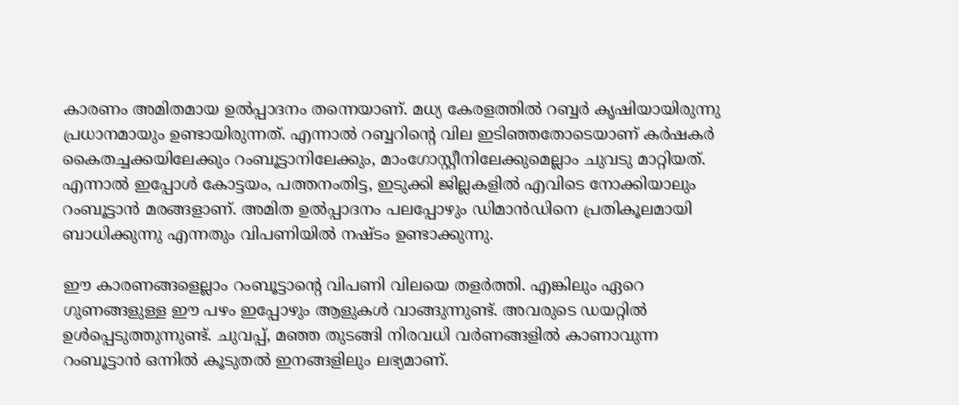കാരണം അമിതമായ ഉൽപ്പാദനം തന്നെയാണ്. മധ്യ കേരളത്തിൽ റബ്ബർ കൃഷിയായിരുന്നു പ്രധാനമായും ഉണ്ടായിരുന്നത്. എന്നാൽ റബ്ബറിൻ്റെ വില ഇടിഞ്ഞതോടെയാണ് കർഷകർ കൈതച്ചക്കയിലേക്കും റംബൂട്ടാനിലേക്കും, മാംഗോസ്റ്റീനിലേക്കുമെല്ലാം ചുവടു മാറ്റിയത്. എന്നാൽ ഇപ്പോൾ കോട്ടയം, പത്തനംതിട്ട, ഇടുക്കി ജില്ലകളിൽ എവിടെ നോക്കിയാലും റംബൂട്ടാൻ മരങ്ങളാണ്. അമിത ഉൽപ്പാദനം പലപ്പോഴും ഡിമാൻഡിനെ പ്രതികൂലമായി ബാധിക്കുന്നു എന്നതും വിപണിയിൽ നഷ്ടം ഉണ്ടാക്കുന്നു.

ഈ കാരണങ്ങളെല്ലാം റംബൂട്ടാൻ്റെ വിപണി വിലയെ തളർത്തി. എങ്കിലും ഏറെ ഗുണങ്ങളുള്ള ഈ പഴം ഇപ്പോഴും ആളുകൾ വാങ്ങുന്നുണ്ട്. അവരുടെ ഡയറ്റിൽ ഉൾപ്പെടുത്തുന്നുണ്ട്. ചുവപ്പ്, മഞ്ഞ തുടങ്ങി നിരവധി വർണങ്ങളിൽ കാണാവുന്ന റംബൂട്ടാൻ ഒന്നിൽ കൂടുതൽ ഇനങ്ങളിലും ലഭ്യമാണ്.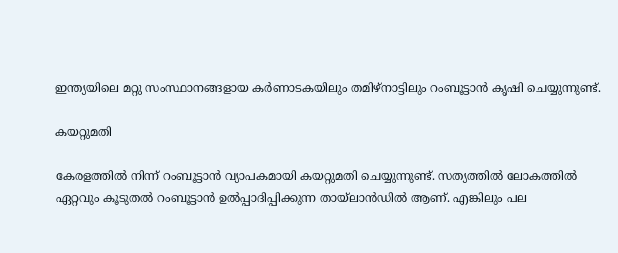ഇന്ത്യയിലെ മറ്റു സംസ്ഥാനങ്ങളായ കർണാടകയിലും തമിഴ്നാട്ടിലും റംബൂട്ടാൻ കൃഷി ചെയ്യുന്നുണ്ട്.

കയറ്റുമതി

കേരളത്തിൽ നിന്ന് റംബൂട്ടാൻ വ്യാപകമായി കയറ്റുമതി ചെയ്യുന്നുണ്ട്. സത്യത്തിൽ ലോകത്തിൽ ഏറ്റവും കൂടുതൽ റംബൂട്ടാൻ ഉൽപ്പാദിപ്പിക്കുന്ന തായ്ലാൻഡിൽ ആണ്. എങ്കിലും പല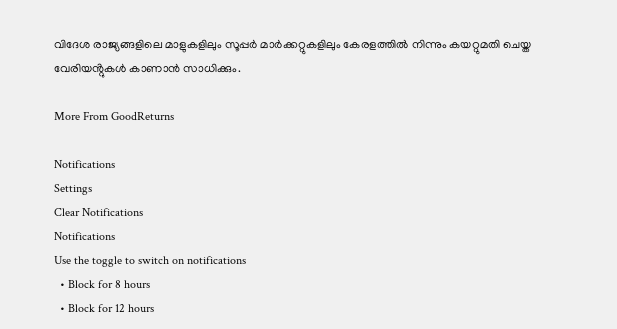വിദേശ രാജ്യങ്ങളിലെ മാളുകളിലും സൂപ്പർ മാർക്കറ്റുകളിലും കേരളത്തിൽ നിന്നും കയറ്റുമതി ചെയ്ത വേരിയൻ്റുകൾ കാണാൻ സാധിക്കും.

More From GoodReturns

Notifications
Settings
Clear Notifications
Notifications
Use the toggle to switch on notifications
  • Block for 8 hours
  • Block for 12 hours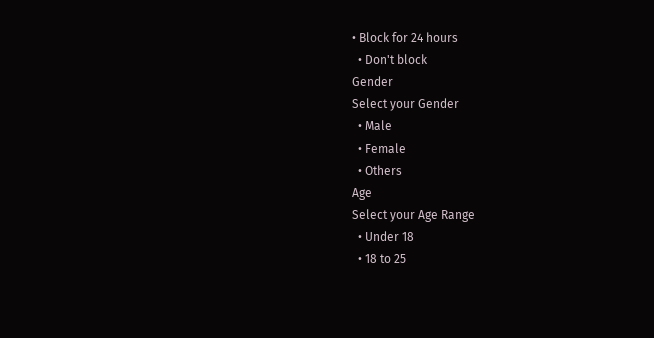• Block for 24 hours
  • Don't block
Gender
Select your Gender
  • Male
  • Female
  • Others
Age
Select your Age Range
  • Under 18
  • 18 to 25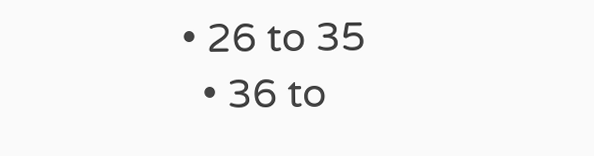• 26 to 35
  • 36 to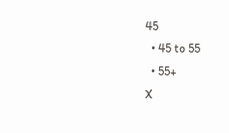45
  • 45 to 55
  • 55+
X